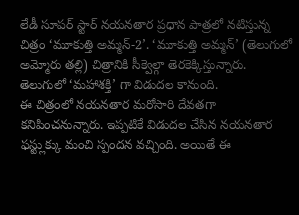లేడీ సూపర్ స్టార్ నయనతార ప్రధాన పాత్రలో నటిస్తున్న చిత్రం ‘మూకుత్తి అమ్మన్-2’. ‘మూకుత్తి అమ్మన్’ (తెలుగులో అమ్మోరు తల్లి) చిత్రానికి సీక్వెల్గా తెరకెక్కిస్తున్నారు. తెలుగులో ‘మహాశక్తి’ గా విడుదల కానుంది.
ఈ చిత్రంలో నయనతార మరోసారి దేవతగా కనిపించనున్నారు. ఇప్పటికే విడుదల చేసిన నయనతార ఫస్ట్లుక్కు మంచి స్పందన వచ్చింది. అయితే ఈ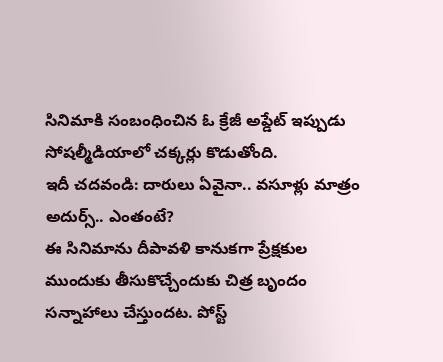సినిమాకి సంబంధించిన ఓ క్రేజీ అప్డేట్ ఇప్పుడు సోషల్మీడియాలో చక్కర్లు కొడుతోంది.
ఇదీ చదవండి: దారులు ఏవైనా.. వసూళ్లు మాత్రం అదుర్స్.. ఎంతంటే?
ఈ సినిమాను దీపావళి కానుకగా ప్రేక్షకుల ముందుకు తీసుకొచ్చేందుకు చిత్ర బృందం సన్నాహాలు చేస్తుందట. పోస్ట్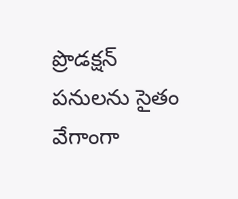ప్రొడక్షన్ పనులను సైతం వేగాంగా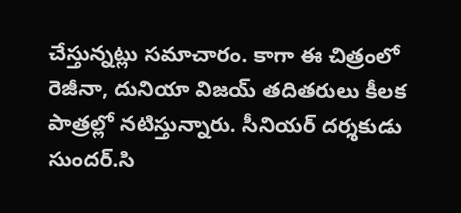చేస్తున్నట్లు సమాచారం. కాగా ఈ చిత్రంలో రెజీనా, దునియా విజయ్ తదితరులు కీలక పాత్రల్లో నటిస్తున్నారు. సీనియర్ దర్శకుడు సుందర్.సి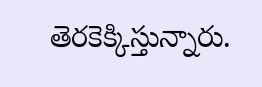తెరకెక్కిస్తున్నారు.